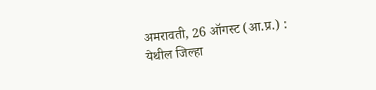अमरावती, 26 ऑगस्ट (आ.प्र.) :
येथील जिल्हा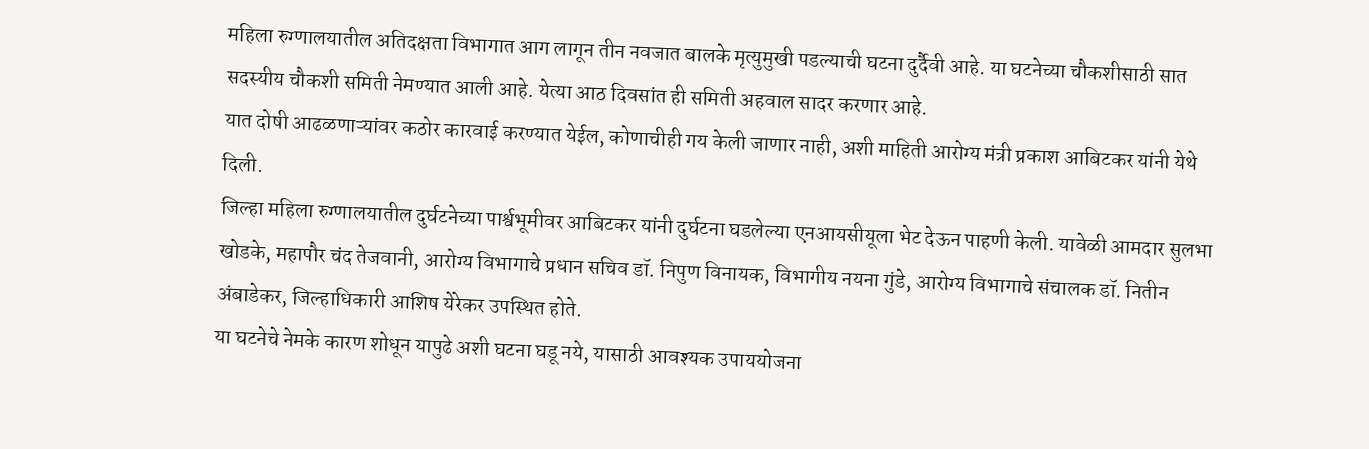महिला रुग्णालयातील अतिदक्षता विभागात आग लागून तीन नवजात बालके मृत्युमुखी पडल्याची घटना दुर्दैवी आहे. या घटनेच्या चौकशीसाठी सात सदस्यीय चौकशी समिती नेमण्यात आली आहे. येत्या आठ दिवसांत ही समिती अहवाल सादर करणार आहे.
यात दोषी आढळणाऱ्यांवर कठोर कारवाई करण्यात येईल, कोणाचीही गय केली जाणार नाही, अशी माहिती आरोग्य मंत्री प्रकाश आबिटकर यांनी येथे दिली.
जिल्हा महिला रुग्णालयातील दुर्घटनेच्या पार्श्वभूमीवर आबिटकर यांनी दुर्घटना घडलेल्या एनआयसीयूला भेट देऊन पाहणी केली. यावेळी आमदार सुलभा खोडके, महापौर चंद तेजवानी, आरोग्य विभागाचे प्रधान सचिव डॉ. निपुण विनायक, विभागीय नयना गुंडे, आरोग्य विभागाचे संचालक डॉ. नितीन अंबाडेकर, जिल्हाधिकारी आशिष येरेकर उपस्थित होते.
या घटनेचे नेमके कारण शोधून यापुढे अशी घटना घडू नये, यासाठी आवश्यक उपाययोजना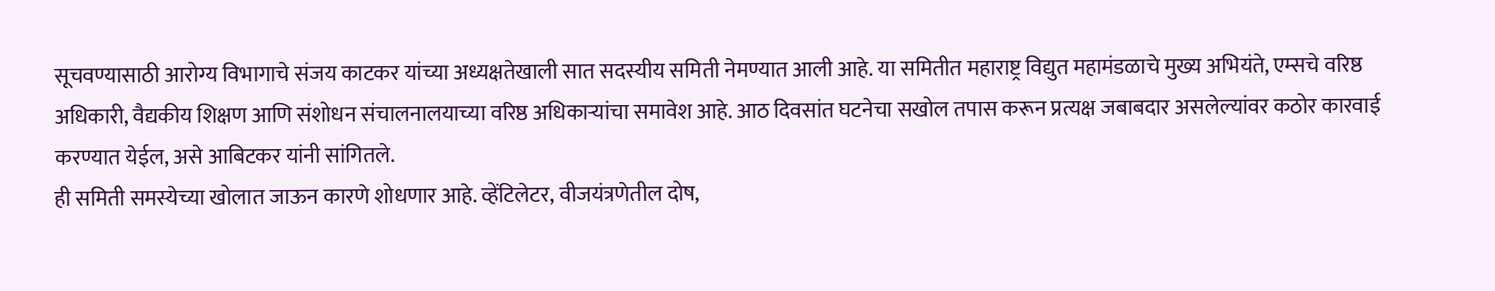सूचवण्यासाठी आरोग्य विभागाचे संजय काटकर यांच्या अध्यक्षतेखाली सात सदस्यीय समिती नेमण्यात आली आहे. या समितीत महाराष्ट्र विद्युत महामंडळाचे मुख्य अभियंते, एम्सचे वरिष्ठ अधिकारी, वैद्यकीय शिक्षण आणि संशोधन संचालनालयाच्या वरिष्ठ अधिकाऱ्यांचा समावेश आहे. आठ दिवसांत घटनेचा सखोल तपास करून प्रत्यक्ष जबाबदार असलेल्यांवर कठोर कारवाई करण्यात येईल, असे आबिटकर यांनी सांगितले.
ही समिती समस्येच्या खोलात जाऊन कारणे शोधणार आहे. व्हेंटिलेटर, वीजयंत्रणेतील दोष,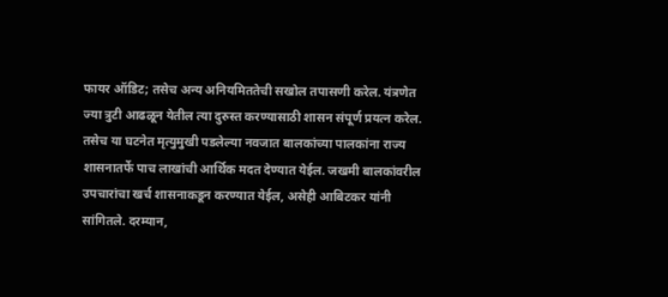फायर ऑडिट; तसेच अन्य अनियमिततेची सखोल तपासणी करेल. यंत्रणेत ज्या त्रुटी आढळून येतील त्या दुरुस्त करण्यासाठी शासन संपूर्ण प्रयत्न करेल. तसेच या घटनेत मृत्युमुखी पडलेल्या नवजात बालकांच्या पालकांना राज्य शासनातर्फे पाच लाखांची आर्थिक मदत देण्यात येईल. जखमी बालकांवरील उपचारांचा खर्च शासनाकडून करण्यात येईल, असेही आबिटकर यांनी सांगितले. दरम्यान,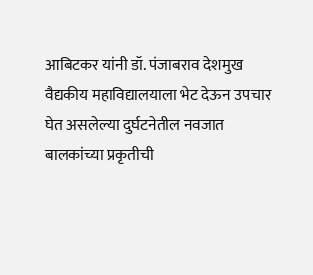आबिटकर यांनी डॉ. पंजाबराव देशमुख वैद्यकीय महाविद्यालयाला भेट देऊन उपचार घेत असलेल्या दुर्घटनेतील नवजात बालकांच्या प्रकृतीची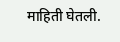माहिती घेतली.